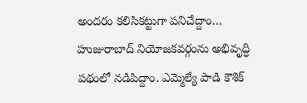అందరం కలిసికట్టుగా పనిచేద్దాం… హుజురాబాద్ నియోజకవర్గంను అభివృద్ధి పథంలో నడిపిద్దాం. ఎమ్మెల్యే పాడి కౌశిక్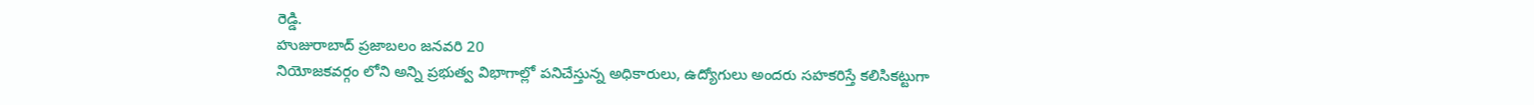రెడ్డి.
హుజురాబాద్ ప్రజాబలం జనవరి 20
నియోజకవర్గం లోని అన్ని ప్రభుత్వ విభాగాల్లో పనిచేస్తున్న అధికారులు, ఉద్యోగులు అందరు సహకరిస్తే కలిసికట్టుగా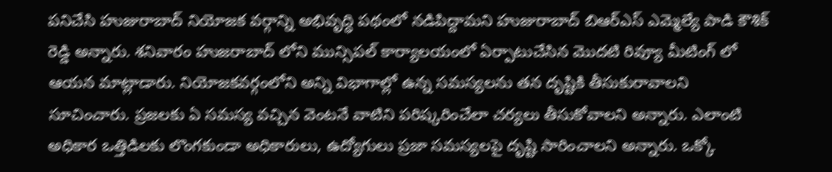పనిచేసి హుజురాబాద్ నియోజక వర్గాన్ని అభివృద్ధి పథంలో నడిపిద్దామని హుజురాబాద్ బిఆర్ఎస్ ఎమ్మెల్యే పాడి కౌశిక్ రెడ్డి అన్నారు. శనివారం హుజరాబాద్ లోని మున్సిపల్ కార్యాలయంలో ఏర్పాటుచేసిన మొదటి రివ్యూ మీటింగ్ లో ఆయన మాట్లాడారు. నియోజకవర్గంలోని అన్ని విభాగాల్లో ఉన్న సమస్యలను తన దృష్టికి తీసుకురావాలని సూచించారు. ప్రజలకు ఏ సమస్య వచ్చిన వెంటనే వాటిని పరిష్కరించేలా చర్యలు తీసుకోవాలని అన్నారు. ఎలాంటి అధికార ఒత్తిడిలకు లొంగకుండా అధికారులు, ఉద్యోగులు ప్రజా సమస్యలపై దృష్టి సారించాలని అన్నారు. ఒక్కో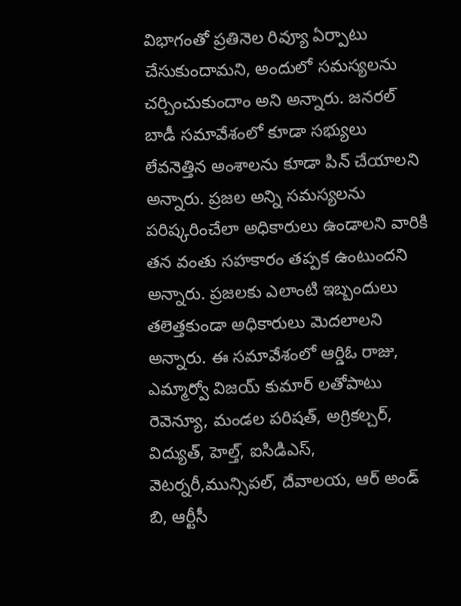విభాగంతో ప్రతినెల రివ్యూ ఏర్పాటు చేసుకుందామని, అందులో సమస్యలను చర్చించుకుందాం అని అన్నారు. జనరల్ బాడీ సమావేశంలో కూడా సభ్యులు లేవనెత్తిన అంశాలను కూడా పిన్ చేయాలని అన్నారు. ప్రజల అన్ని సమస్యలను పరిష్కరించేలా అధికారులు ఉండాలని వారికి తన వంతు సహకారం తప్పక ఉంటుందని అన్నారు. ప్రజలకు ఎలాంటి ఇబ్బందులు తలెత్తకుండా అధికారులు మెదలాలని అన్నారు. ఈ సమావేశంలో ఆర్డిఓ రాజు, ఎమ్మార్వో విజయ్ కుమార్ లతోపాటు రెవెన్యూ, మండల పరిషత్, అగ్రికల్చర్, విద్యుత్, హెల్త్, ఐసిడిఎస్, వెటర్నరీ,మున్సిపల్, దేవాలయ, ఆర్ అండ్ బి, ఆర్టీసీ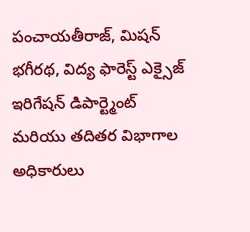పంచాయతీరాజ్, మిషన్ భగీరథ, విద్య ఫారెస్ట్ ఎక్సైజ్ ఇరిగేషన్ డిపార్ట్మెంట్ మరియు తదితర విభాగాల అధికారులు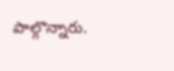పాల్గొన్నారు.